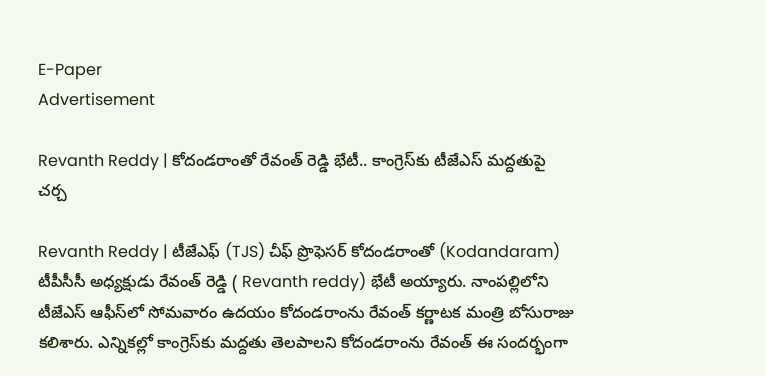E-Paper
Advertisement

Revanth Reddy | కోదండరాంతో రేవంత్ రెడ్డి భేటీ.. కాంగ్రెస్‌కు టీజేఎస్ మద్దతుపై చర్చ

Revanth Reddy | టీజేఎఫ్ (TJS) చీఫ్ ప్రొఫెసర్ కోదండరాంతో (Kodandaram) టీపీసీసీ అధ్యక్షుడు రేవంత్ రెడ్డి ( Revanth reddy) భేటీ అయ్యారు. నాంపల్లిలోని టీజేఎస్ ఆఫీస్‌లో సోమవారం ఉదయం కోదండరాంను రేవంత్ కర్ణాటక మంత్రి బోసురాజు కలిశారు. ఎన్నికల్లో కాంగ్రెస్‌కు మద్దతు తెలపాలని కోదండరాంను రేవంత్ ఈ సందర్భంగా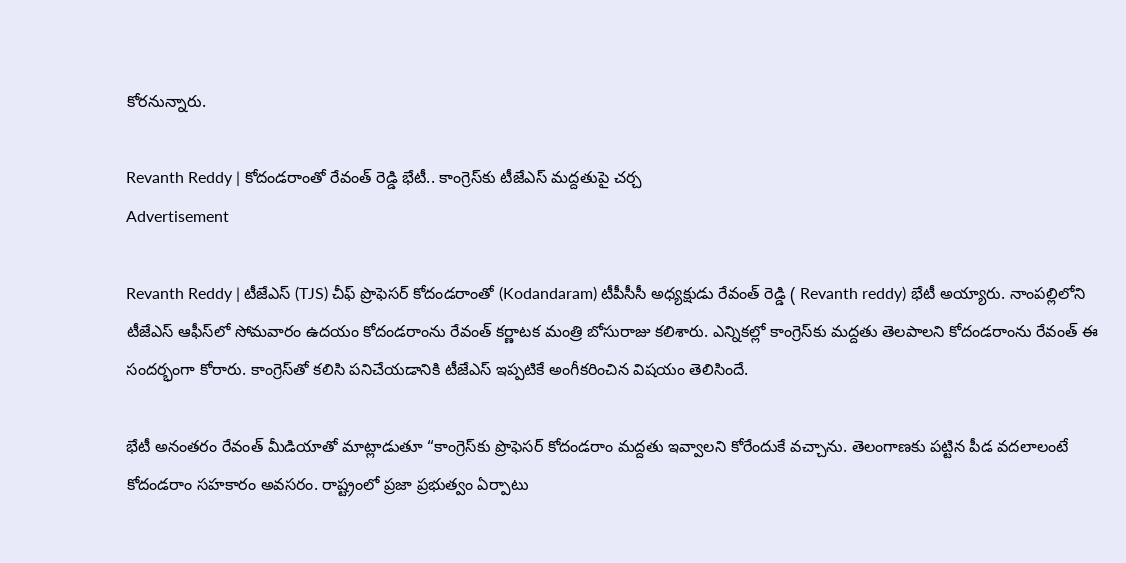కోరనున్నారు.

Revanth Reddy | కోదండరాంతో రేవంత్ రెడ్డి భేటీ.. కాంగ్రెస్‌కు టీజేఎస్ మద్దతుపై చర్చ
Advertisement

Revanth Reddy | టీజేఎస్ (TJS) చీఫ్ ప్రొఫెసర్ కోదండరాంతో (Kodandaram) టీపీసీసీ అధ్యక్షుడు రేవంత్ రెడ్డి ( Revanth reddy) భేటీ అయ్యారు. నాంపల్లిలోని టీజేఎస్ ఆఫీస్‌లో సోమవారం ఉదయం కోదండరాంను రేవంత్ కర్ణాటక మంత్రి బోసురాజు కలిశారు. ఎన్నికల్లో కాంగ్రెస్‌కు మద్దతు తెలపాలని కోదండరాంను రేవంత్ ఈ సందర్భంగా కోరారు. కాంగ్రెస్‌తో కలిసి పనిచేయడానికి టీజేఎస్ ఇప్పటికే అంగీకరించిన విషయం తెలిసిందే.

భేటీ అనంతరం రేవంత్ మీడియాతో మాట్లాడుతూ “కాంగ్రెస్‌కు ప్రొఫెసర్ కోదండరాం మద్దతు ఇవ్వాలని కోరేందుకే వచ్చాను. తెలంగాణకు పట్టిన పీడ వదలాలంటే కోదండరాం సహకారం అవసరం. రాష్ట్రంలో ప్రజా ప్రభుత్వం ఏర్పాటు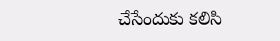చేసేందుకు కలిసి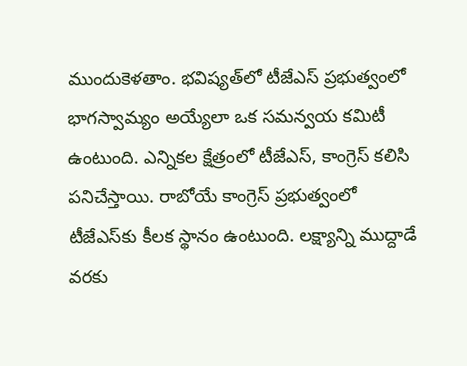ముందుకెళతాం. భవిష్యత్‌లో టీజేఎస్ ప్రభుత్వంలో భాగస్వామ్యం అయ్యేలా ఒక సమన్వయ కమిటీ ఉంటుంది. ఎన్నికల క్షేత్రంలో టీజేఎస్, కాంగ్రెస్ కలిసి పనిచేస్తాయి. రాబోయే కాంగ్రెస్ ప్రభుత్వంలో టీజేఎస్‌కు కీలక స్థానం ఉంటుంది. లక్ష్యాన్ని ముద్దాడే వరకు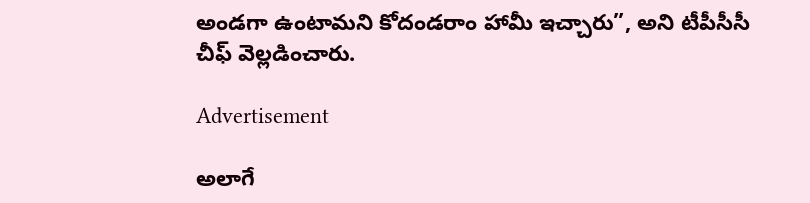అండగా ఉంటామని కోదండరాం హామీ ఇచ్చారు”, అని టీపీసీసీ చీఫ్ వెల్లడించారు.

Advertisement

అలాగే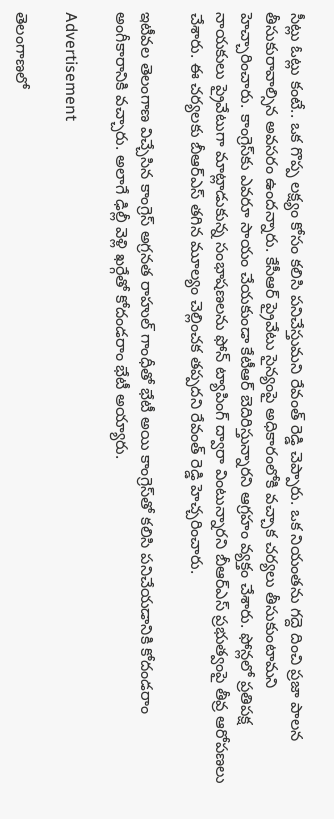సీట్లు ఓట్లు కంటే.. ఒక గొప్ప లక్ష్యం కోసం కలిసి పనిచేస్తుమని రేవంత్ రెడ్డి చెప్పారు. ఒక నియంతను గద్దె దించి ప్రజా పాలన తీసుకురావాల్సిన అవసరం ఉందన్నారు. కేసీఆర్ ప్రైవేటు సైన్యంపై అధికారంలోకి వచ్చాక చర్యలు తీసుకుంటామని హెచ్చారించారు. కాంగ్రెస్‌కు ఎవరూ సాయం చేయకుండా కేటీఆర్ బెదిరిస్తున్నారని ఆగ్రహం వ్యక్తం చేశారు. ఫోన్లలో ప్రతిపక్ష నాయకులు ప్రైవేటుగా మాట్లాడుకున్న సంభాషణలను ఫోన్ ట్యాపింగ్ ద్వారా వింటున్నారని బీఆర్ఎస్ ప్రభుత్వంపై తీవ్ర ఆరోపణలు చేశారు. ఈ చర్యలకు బీఆర్ఎస్ తగిన మూల్యం చెల్లించక తప్పదని రేవంత్ రెడ్డి హెచ్చరించారు.

ఇటీవల తెలంగాణ విచ్చేసిన కాంగ్రెస్ అగ్రనత రాహుల్‌ గాంధీతో భేటీ అయి కాంగ్రెస్‌తో కలిసి పనిచేయడానికి కోదండరాం అంగీకారానికి వచ్చారు. అలాగే ఢిల్లీ వెళ్లి ఖర్గేతో కోదండరాం భేటీ అయ్యారు.

Advertisement

తెలంగాణలో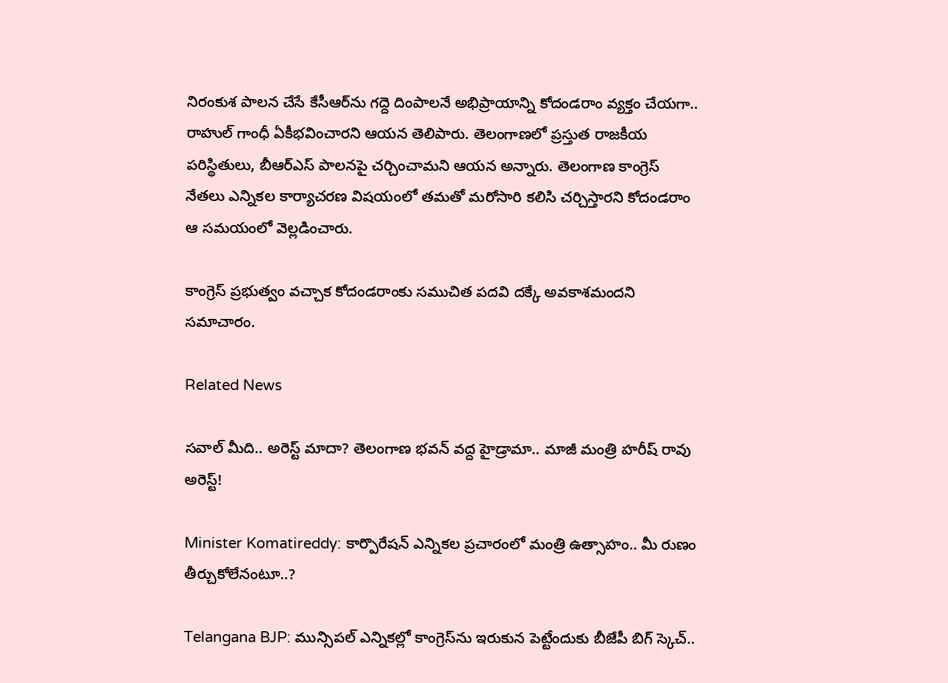నిరంకుశ పాలన చేసే కేసీఆర్‌ను గద్దె దింపాలనే అభిప్రాయాన్ని కోదండరాం వ్యక్తం చేయగా.. రాహుల్ గాంధీ ఏకీభవించారని ఆయన తెలిపారు. తెలంగాణలో ప్రస్తుత రాజకీయ పరిస్థితులు, బీఆర్‌ఎస్ పాలనపై చర్చించామని ఆయన అన్నారు. తెలంగాణ కాంగ్రెస్ నేతలు ఎన్నికల కార్యాచరణ విషయంలో తమతో మరోసారి కలిసి చర్చిస్తారని కోదండరాం ఆ సమయంలో వెల్లడించారు.

కాంగ్రెస్ ప్రభుత్వం వచ్చాక కోదండరాంకు సముచిత పదవి దక్కే అవకాశమందని సమాచారం.

Related News

సవాల్ మీది.. అరెస్ట్ మాదా? తెలంగాణ భవన్ వద్ద హైడ్రామా.. మాజీ మంత్రి హరీష్ రావు అరెస్ట్!

Minister Komatireddy: కార్పొరేషన్ ఎన్నికల ప్రచారంలో మంత్రి ఉత్సాహం.. మీ రుణం తీర్చుకోలేనంటూ..?

Telangana BJP: మున్సిపల్ ఎన్నికల్లో కాంగ్రెస్‌ను ఇరుకున పెట్టేందుకు బీజేపీ బిగ్ స్కెచ్..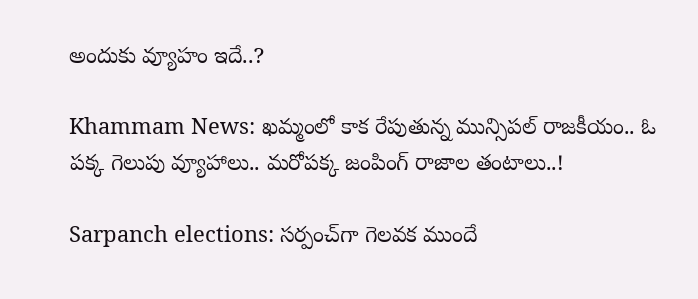అందుకు వ్యూహం ఇదే..?

Khammam News: ఖమ్మంలో కాక రేపుతున్న మున్సిపల్ రాజకీయం.. ఓ పక్క గెలుపు వ్యూహాలు.. మరోపక్క జంపింగ్ రాజాల తంటాలు..!

Sarpanch elections: సర్పంచ్‌గా గెలవక ముందే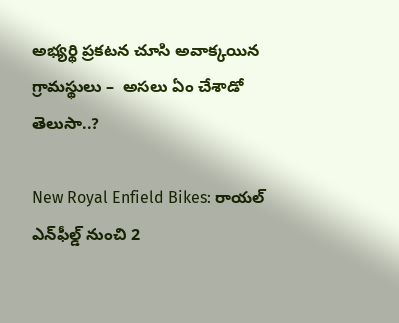అభ్యర్థి ప్రకటన చూసి అవాక్కయిన గ్రామస్థులు –  అసలు ఏం చేశాడో తెలుసా..?

New Royal Enfield Bikes: రాయల్ ఎన్‌ఫీల్డ్ నుంచి 2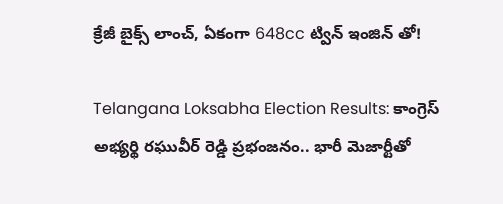క్రేజీ బైక్స్ లాంచ్, ఏకంగా 648cc ట్విన్ ఇంజిన్ తో!

Telangana Loksabha Election Results: కాంగ్రెస్ అభ్యర్థి రఘువీర్ రెడ్డి ప్రభంజనం.. భారీ మెజార్టీతో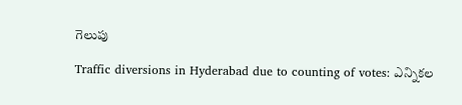గెలుపు

Traffic diversions in Hyderabad due to counting of votes: ఎన్నికల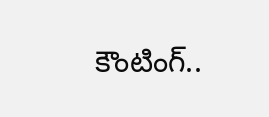కౌంటింగ్..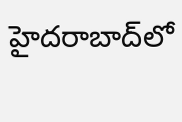హైదరాబాద్‌లో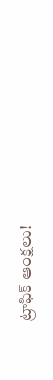ట్రాఫిక్ ఆంక్షలు!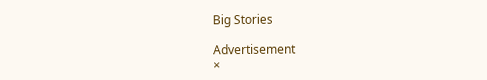Big Stories

Advertisement
×